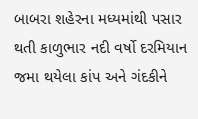બાબરા શહેરના મધ્યમાંથી પસાર થતી કાળુભાર નદી વર્ષો દરમિયાન જમા થયેલા કાંપ અને ગંદકીને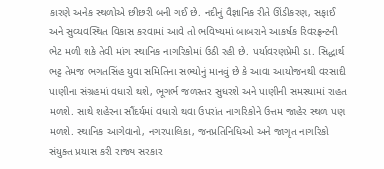કારણે અનેક સ્થળોએ છીછરી બની ગઈ છે. નદીનું વૈજ્ઞાનિક રીતે ઊંડીકરણ, સફાઈ અને સુવ્યવસ્થિત વિકાસ કરવામાં આવે તો ભવિષ્યમાં બાબરાને આકર્ષક રિવરફ્રન્ટની ભેટ મળી શકે તેવી માંગ સ્થાનિક નાગરિકોમાં ઉઠી રહી છે. પર્યાવરણપ્રેમી ડા. સિદ્ધાર્થ ભટ્ટ તેમજ ભગતસિંહ યુવા સમિતિના સભ્યોનું માનવું છે કે આવા આયોજનથી વરસાદી પાણીના સંગ્રહમાં વધારો થશે, ભૂગર્ભ જળસ્તર સુધરશે અને પાણીની સમસ્યામાં રાહત મળશે. સાથે શહેરના સૌંદર્યમાં વધારો થવા ઉપરાંત નાગરિકોને ઉત્તમ જાહેર સ્થળ પણ મળશે. સ્થાનિક આગેવાનો, નગરપાલિકા, જનપ્રતિનિધિઓ અને જાગૃત નાગરિકો સંયુક્ત પ્રયાસ કરી રાજ્ય સરકાર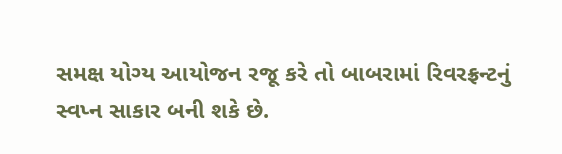સમક્ષ યોગ્ય આયોજન રજૂ કરે તો બાબરામાં રિવરફ્રન્ટનું સ્વપ્ન સાકાર બની શકે છે.